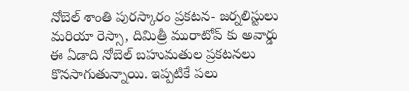నోబెల్ శాంతి పురస్కారం ప్రకటన- జర్నలిస్టులు మరియా రెస్సా, దిమిత్రీ మురాటోవ్ కు అవార్డు
ఈ ఏడాది నోబెల్ బహుమతుల ప్రకటనలు కొనసాగుతున్నాయి. ఇప్పటికే పలు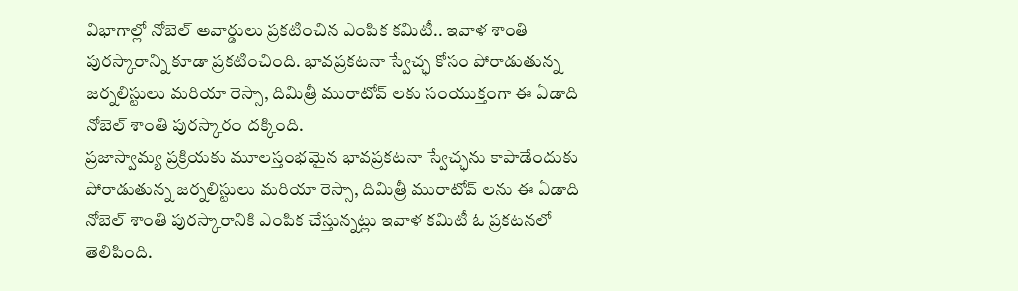విభాగాల్లో నోబెల్ అవార్డులు ప్రకటించిన ఎంపిక కమిటీ.. ఇవాళ శాంతి పురస్కారాన్ని కూడా ప్రకటించింది. భావప్రకటనా స్వేచ్ఛ కోసం పోరాడుతున్న జర్నలిస్టులు మరియా రెస్సా, దిమిత్రీ మురాటోవ్ లకు సంయుక్తంగా ఈ ఏడాది నోబెల్ శాంతి పురస్కారం దక్కింది.
ప్రజాస్వామ్య ప్రక్రియకు మూలస్తంభమైన భావప్రకటనా స్వేచ్ఛను కాపాడేందుకు పోరాడుతున్న జర్నలిస్టులు మరియా రెస్సా, దిమిత్రీ మురాటోవ్ లను ఈ ఏడాది నోబెల్ శాంతి పురస్కారానికి ఎంపిక చేస్తున్నట్లు ఇవాళ కమిటీ ఓ ప్రకటనలో తెలిపింది.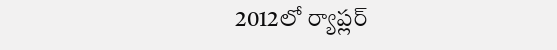2012లో ర్యాప్లర్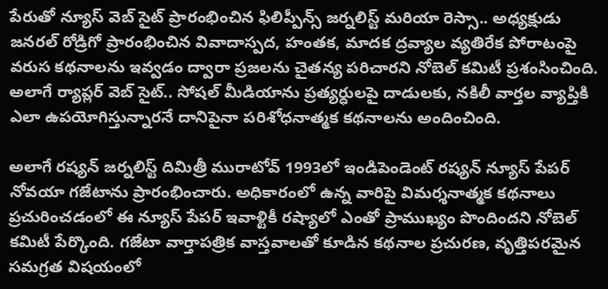పేరుతో న్యూస్ వెబ్ సైట్ ప్రారంభించిన ఫిలిప్పీన్స్ జర్నలిస్ట్ మరియా రెస్సా.. అధ్యక్షుడు జనరల్ రోడ్రిగో ప్రారంభించిన వివాదాస్పద, హంతక, మాదక ద్రవ్యాల వ్యతిరేక పోరాటంపై వరుస కథనాలను ఇవ్వడం ద్వారా ప్రజలను చైతన్య పరిచారని నోబెల్ కమిటీ ప్రశంసించింది. అలాగే ర్యాప్లర్ వెబ్ సైట్.. సోషల్ మీడియాను ప్రత్యర్ధులపై దాడులకు, నకిలీ వార్తల వ్యాప్తికి ఎలా ఉపయోగిస్తున్నారనే దానిపైనా పరిశోధనాత్మక కథనాలను అందించింది.

అలాగే రష్యన్ జర్నలిస్ట్ దిమిత్రీ మురాటోవ్ 1993లో ఇండిపెండెంట్ రష్యన్ న్యూస్ పేపర్ నోవయా గజేటాను ప్రారంభించారు. అధికారంలో ఉన్న వారిపై విమర్శనాత్మక కథనాలు ప్రచురించడంలో ఈ న్యూస్ పేపర్ ఇవాళ్టికీ రష్యాలో ఎంతో ప్రాముఖ్యం పొందిందని నోబెల్ కమిటీ పేర్కొంది. గజేటా వార్తాపత్రిక వాస్తవాలతో కూడిన కథనాల ప్రచురణ, వృత్తిపరమైన సమగ్రత విషయంలో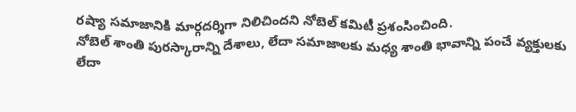రష్యా సమాజానికి మార్గదర్శిగా నిలిచిందని నోబెల్ కమిటీ ప్రశంసించింది.
నోబెల్ శాంతి పురస్కారాన్ని దేశాలు, లేదా సమాజాలకు మధ్య శాంతి భావాన్ని పంచే వ్యక్తులకు లేదా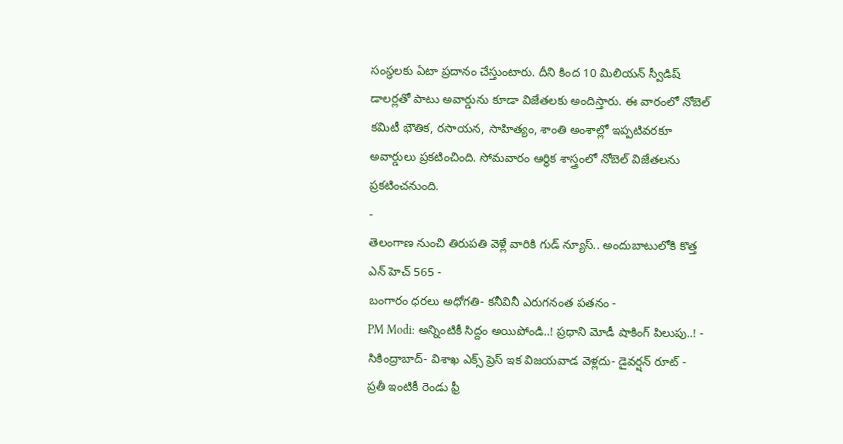సంస్ధలకు ఏటా ప్రదానం చేస్తుంటారు. దీని కింద 10 మిలియన్ స్వీడిష్ డాలర్లతో పాటు అవార్డును కూడా విజేతలకు అందిస్తారు. ఈ వారంలో నోబెల్ కమిటీ భౌతిక, రసాయన, సాహిత్యం, శాంతి అంశాల్లో ఇప్పటివరకూ అవార్డులు ప్రకటించింది. సోమవారం ఆర్ధిక శాస్త్రంలో నోబెల్ విజేతలను ప్రకటించనుంది.
-
తెలంగాణ నుంచి తిరుపతి వెళ్లే వారికి గుడ్ న్యూస్.. అందుబాటులోకి కొత్త ఎన్ హెచ్ 565 -
బంగారం ధరలు అధోగతి- కనీవినీ ఎరుగనంత పతనం -
PM Modi: అన్నింటికీ సిద్దం అయిపోండి..! ప్రధాని మోడీ షాకింగ్ పిలుపు..! -
సికింద్రాబాద్- విశాఖ ఎక్స్ ప్రెస్ ఇక విజయవాడ వెళ్లదు- డైవర్షన్ రూట్ -
ప్రతీ ఇంటికీ రెండు ఫ్రీ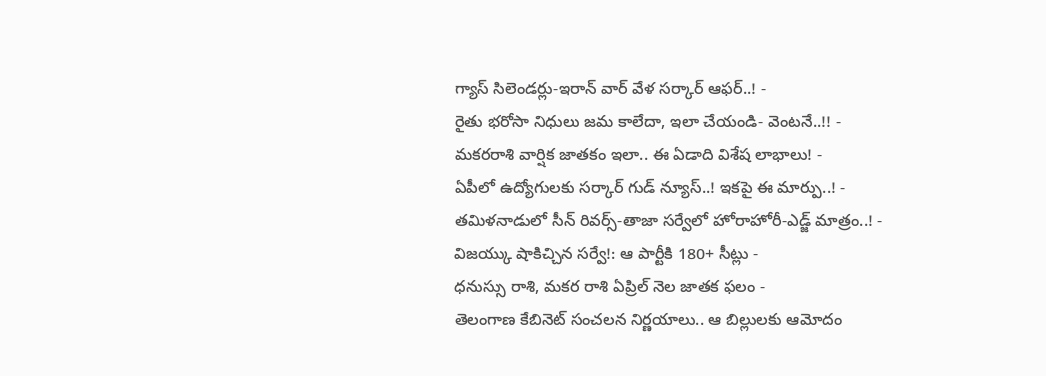గ్యాస్ సిలెండర్లు-ఇరాన్ వార్ వేళ సర్కార్ ఆఫర్..! -
రైతు భరోసా నిధులు జమ కాలేదా, ఇలా చేయండి- వెంటనే..!! -
మకరరాశి వార్షిక జాతకం ఇలా.. ఈ ఏడాది విశేష లాభాలు! -
ఏపీలో ఉద్యోగులకు సర్కార్ గుడ్ న్యూస్..! ఇకపై ఈ మార్పు..! -
తమిళనాడులో సీన్ రివర్స్-తాజా సర్వేలో హోరాహోరీ-ఎడ్జ్ మాత్రం..! -
విజయ్కు షాకిచ్చిన సర్వే!: ఆ పార్టీకి 180+ సీట్లు -
ధనుస్సు రాశి, మకర రాశి ఏప్రిల్ నెల జాతక ఫలం -
తెలంగాణ కేబినెట్ సంచలన నిర్ణయాలు.. ఆ బిల్లులకు ఆమోదం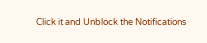Click it and Unblock the Notifications